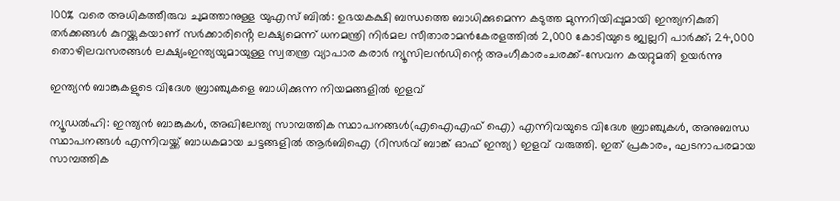100% വരെ അധികത്തീരുവ ചുമത്താനുള്ള യുഎസ് ബിൽ: ഉഭയകക്ഷി ബന്ധത്തെ ബാധിക്കുമെന്ന കടുത്ത മുന്നറിയിപ്പുമായി ഇന്ത്യനികുതി തർക്കങ്ങൾ കുറയ്ക്കുകയാണ് സർക്കാരിൻ്റെ ലക്ഷ്യമെന്ന് ധനമന്ത്രി നിർമല സീതാരാമൻകേരളത്തിൽ 2,000 കോടിയുടെ ജ്വല്ലറി പാർക്ക്; 24,000 തൊഴിലവസരങ്ങൾ ലക്ഷ്യംഇന്ത്യയുമായുള്ള സ്വതന്ത്ര വ്യാപാര കരാര്‍ ന്യൂസിലന്‍ഡിന്റെ അംഗീകാരംചരക്ക്-സേവന കയറ്റുമതി ഉയർന്നു

ഇന്ത്യന്‍ ബാങ്കുകളുടെ വിദേശ ബ്രാഞ്ചുകളെ ബാധിക്കുന്ന നിയമങ്ങളില്‍ ഇളവ്

ന്യൂഡല്‍ഹി: ഇന്ത്യന്‍ ബാങ്കുകള്‍, അഖിലേന്ത്യ സാമ്പത്തിക സ്ഥാപനങ്ങള്‍(എഐഎഫ് ഐ) എന്നിവയുടെ വിദേശ ബ്രാഞ്ചുകള്‍, അനുബന്ധ സ്ഥാപനങ്ങള്‍ എന്നിവയ്ക്ക് ബാധകമായ ചട്ടങ്ങളില്‍ ആര്‍ബിഐ (റിസര്‍വ് ബാങ്ക് ഓഫ് ഇന്ത്യ) ഇളവ് വരുത്തി. ഇത് പ്രകാരം, ഘടനാപരമായ സാമ്പത്തിക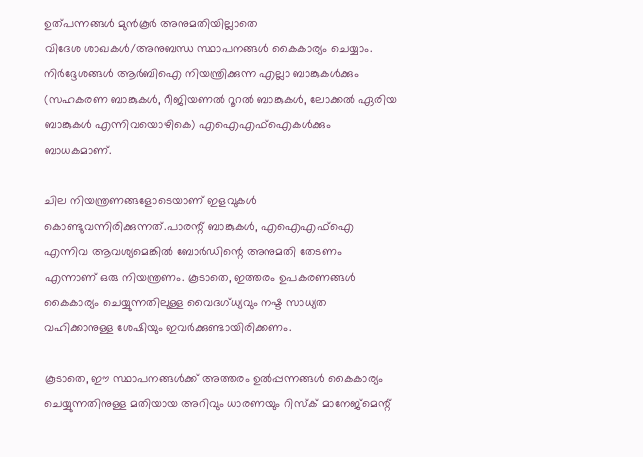ഉത്പന്നങ്ങള്‍ മുന്‍കൂര്‍ അനുമതിയില്ലാതെ
വിദേശ ശാഖകള്‍/അനുബന്ധ സ്ഥാപനങ്ങള്‍ കൈകാര്യം ചെയ്യാം. നിര്‍ദ്ദേശങ്ങള്‍ ആര്‍ബിഐ നിയന്ത്രിക്കുന്ന എല്ലാ ബാങ്കുകള്‍ക്കും (സഹകരണ ബാങ്കുകള്‍, റീജിയണല്‍ റൂറല്‍ ബാങ്കുകള്‍, ലോക്കല്‍ ഏരിയ ബാങ്കുകള്‍ എന്നിവയൊഴികെ) എഐഎഫ്‌ഐകള്‍ക്കും ബാധകമാണ്.

ചില നിയന്ത്രണങ്ങളോടെയാണ് ഇളവുകള്‍ കൊണ്ടുവന്നിരിക്കുന്നത്.പാരന്റ് ബാങ്കുകള്‍, എഐഎഫ്‌ഐ എന്നിവ ആവശ്യമെങ്കില്‍ ബോര്‍ഡിന്റെ അനുമതി തേടണം എന്നാണ് ഒരു നിയന്ത്രണം. കൂടാതെ, ഇത്തരം ഉപകരണങ്ങള്‍ കൈകാര്യം ചെയ്യുന്നതിലുള്ള വൈദഗ്ധ്യവും നഷ്ട സാധ്യത വഹിക്കാനുള്ള ശേഷിയും ഇവര്‍ക്കുണ്ടായിരിക്കണം.

കൂടാതെ, ഈ സ്ഥാപനങ്ങള്‍ക്ക് അത്തരം ഉല്‍പ്പന്നങ്ങള്‍ കൈകാര്യം ചെയ്യുന്നതിനുള്ള മതിയായ അറിവും ധാരണയും റിസ്‌ക് മാനേജ്‌മെന്റ്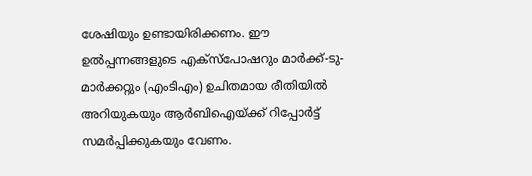ശേഷിയും ഉണ്ടായിരിക്കണം. ഈ ഉല്‍പ്പന്നങ്ങളുടെ എക്‌സ്‌പോഷറും മാര്‍ക്ക്-ടു-മാര്‍ക്കറ്റും (എംടിഎം) ഉചിതമായ രീതിയില്‍ അറിയുകയും ആര്‍ബിഐയ്ക്ക് റിപ്പോര്‍ട്ട് സമര്‍പ്പിക്കുകയും വേണം.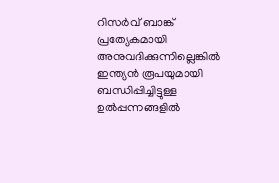റിസര്‍വ് ബാങ്ക് പ്രത്യേകമായി അനുവദിക്കുന്നില്ലെങ്കില്‍ ഇന്ത്യന്‍ രൂപയുമായി ബന്ധിപ്പിച്ചിട്ടുള്ള ഉല്‍പ്പന്നങ്ങളില്‍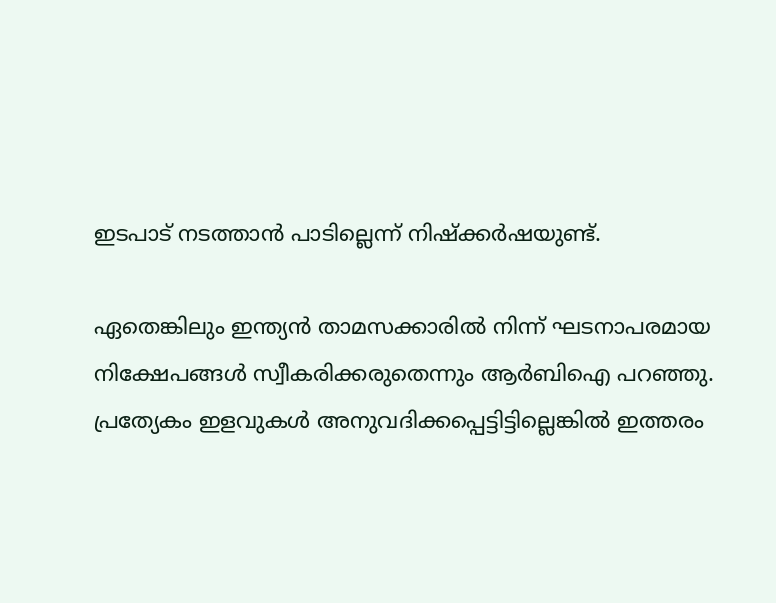ഇടപാട് നടത്താന്‍ പാടില്ലെന്ന് നിഷ്‌ക്കര്‍ഷയുണ്ട്.

ഏതെങ്കിലും ഇന്ത്യന്‍ താമസക്കാരില്‍ നിന്ന് ഘടനാപരമായ നിക്ഷേപങ്ങള്‍ സ്വീകരിക്കരുതെന്നും ആര്‍ബിഐ പറഞ്ഞു. പ്രത്യേകം ഇളവുകള്‍ അനുവദിക്കപ്പെട്ടിട്ടില്ലെങ്കില്‍ ഇത്തരം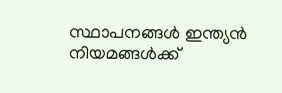സ്ഥാപനങ്ങള്‍ ഇന്ത്യന്‍ നിയമങ്ങള്‍ക്ക്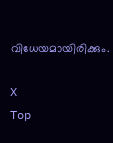വിധേയമായിരിക്കും.

X
Top